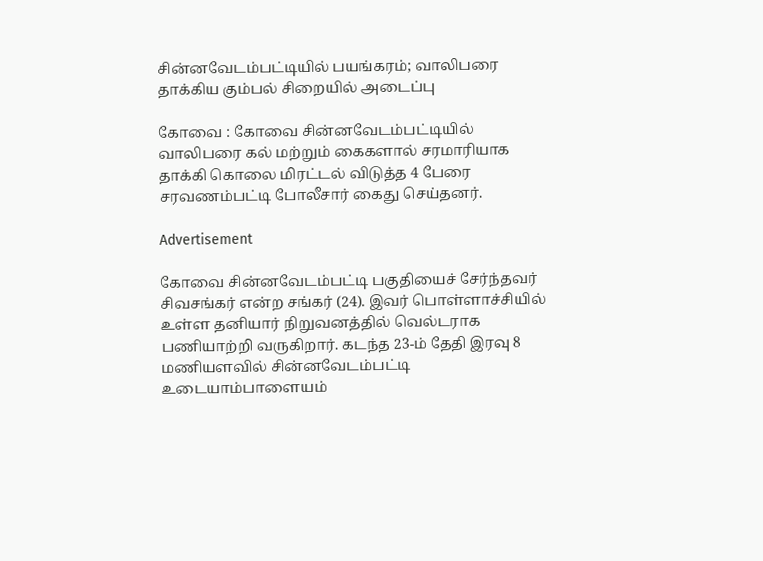சின்னவேடம்பட்டியில் பயங்கரம்; வாலிபரை தாக்கிய கும்பல் சிறையில் அடைப்பு

கோவை : கோவை சின்னவேடம்பட்டியில் வாலிபரை கல் மற்றும் கைகளால் சரமாரியாக தாக்கி கொலை மிரட்டல் விடுத்த 4 பேரை சரவணம்பட்டி போலீசார் கைது செய்தனர்.

Advertisement

கோவை சின்னவேடம்பட்டி பகுதியைச் சேர்ந்தவர் சிவசங்கர் என்ற சங்கர் (24). இவர் பொள்ளாச்சியில் உள்ள தனியார் நிறுவனத்தில் வெல்டராக பணியாற்றி வருகிறார். கடந்த 23-ம் தேதி இரவு 8 மணியளவில் சின்னவேடம்பட்டி உடையாம்பாளையம்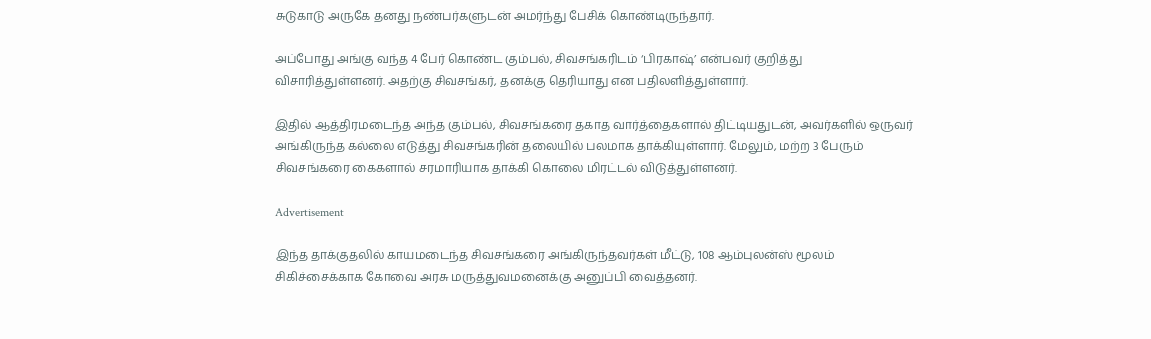சுடுகாடு அருகே தனது நண்பர்களுடன் அமர்ந்து பேசிக் கொண்டிருந்தார்.

அப்போது அங்கு வந்த 4 பேர் கொண்ட கும்பல், சிவசங்கரிடம் ‘பிரகாஷ்’ என்பவர் குறித்து விசாரித்துள்ளனர். அதற்கு சிவசங்கர், தனக்கு தெரியாது என பதிலளித்துள்ளார்.

இதில் ஆத்திரமடைந்த அந்த கும்பல், சிவசங்கரை தகாத வார்த்தைகளால் திட்டியதுடன், அவர்களில் ஒருவர் அங்கிருந்த கல்லை எடுத்து சிவசங்கரின் தலையில் பலமாக தாக்கியுள்ளார். மேலும், மற்ற 3 பேரும் சிவசங்கரை கைகளால் சரமாரியாக தாக்கி கொலை மிரட்டல் விடுத்துள்ளனர்.

Advertisement

இந்த தாக்குதலில் காயமடைந்த சிவசங்கரை அங்கிருந்தவர்கள் மீட்டு, 108 ஆம்புலன்ஸ் மூலம் சிகிச்சைக்காக கோவை அரசு மருத்துவமனைக்கு அனுப்பி வைத்தனர்.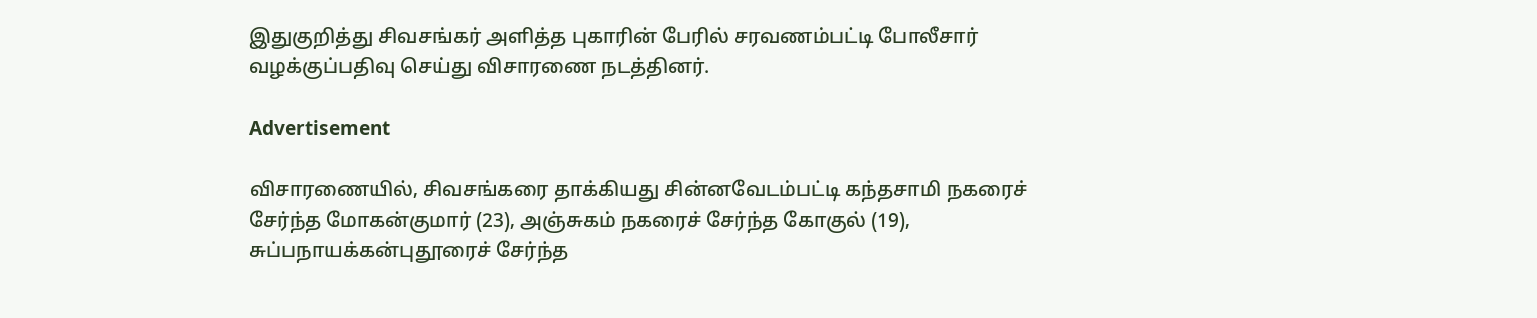இதுகுறித்து சிவசங்கர் அளித்த புகாரின் பேரில் சரவணம்பட்டி போலீசார் வழக்குப்பதிவு செய்து விசாரணை நடத்தினர்.

Advertisement

விசாரணையில், சிவசங்கரை தாக்கியது சின்னவேடம்பட்டி கந்தசாமி நகரைச் சேர்ந்த மோகன்குமார் (23), அஞ்சுகம் நகரைச் சேர்ந்த கோகுல் (19), சுப்பநாயக்கன்புதூரைச் சேர்ந்த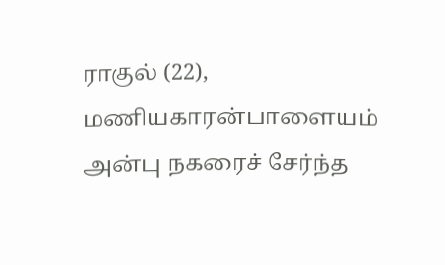ராகுல் (22), மணியகாரன்பாளையம் அன்பு நகரைச் சேர்ந்த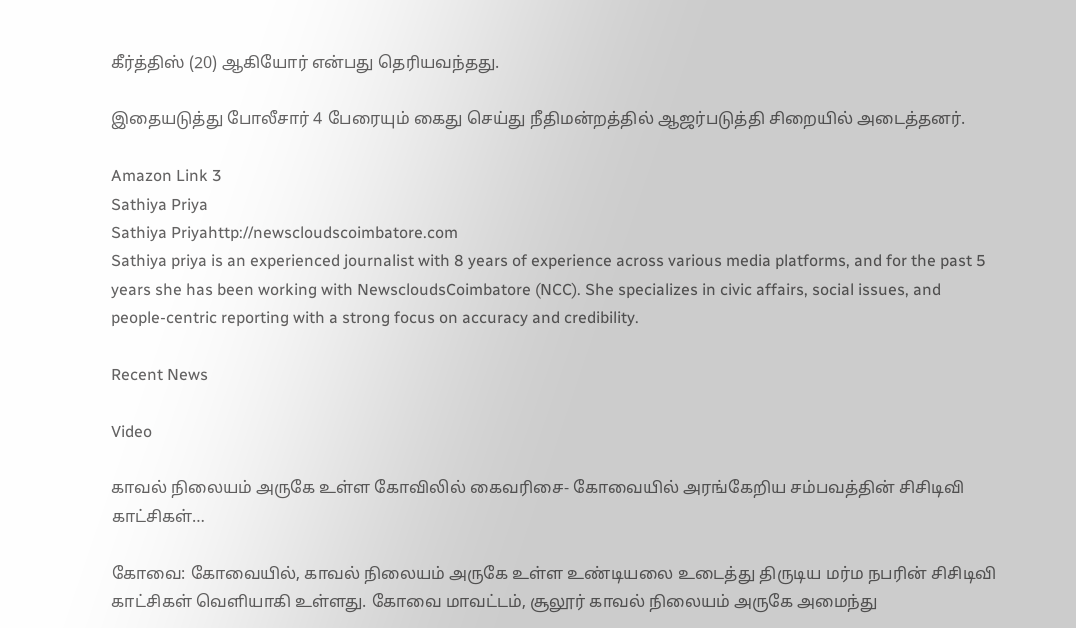கீர்த்திஸ் (20) ஆகியோர் என்பது தெரியவந்தது.

இதையடுத்து போலீசார் 4 பேரையும் கைது செய்து நீதிமன்றத்தில் ஆஜர்படுத்தி சிறையில் அடைத்தனர்.

Amazon Link 3
Sathiya Priya
Sathiya Priyahttp://newscloudscoimbatore.com
Sathiya priya is an experienced journalist with 8 years of experience across various media platforms, and for the past 5 years she has been working with NewscloudsCoimbatore (NCC). She specializes in civic affairs, social issues, and people-centric reporting with a strong focus on accuracy and credibility.

Recent News

Video

காவல் நிலையம் அருகே உள்ள கோவிலில் கைவரிசை- கோவையில் அரங்கேறிய சம்பவத்தின் சிசிடிவி காட்சிகள்…

கோவை: கோவையில், காவல் நிலையம் அருகே உள்ள உண்டியலை உடைத்து திருடிய மர்ம நபரின் சிசிடிவி காட்சிகள் வெளியாகி உள்ளது. கோவை மாவட்டம், சூலூர் காவல் நிலையம் அருகே அமைந்து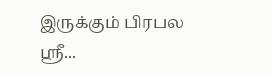இருக்கும் பிரபல ஸ்ரீ...